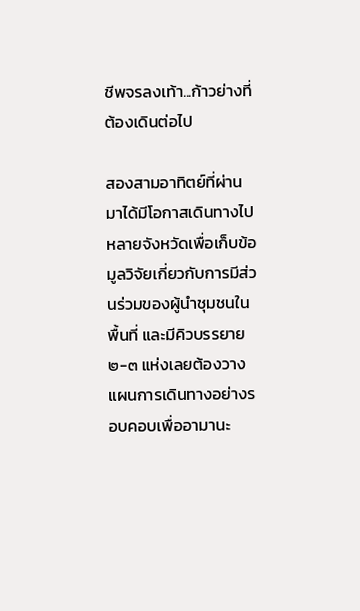ชีพจรลงเท้า...ก้าวย่างที่ต้องเดินต่อไป

สองสามอาทิตย์ที่ผ่านมาได้มีโอกาสเดินทางไปหลายจังหวัดเพื่อเก็บข้อมูลวิจัยเกี่ยวกับการมีส่วนร่วมของผู้นำชุมชนในพื้นที่ และมีคิวบรรยาย ๒-๓ แห่งเลยต้องวางแผนการเดินทางอย่างรอบคอบเพื่ออามานะ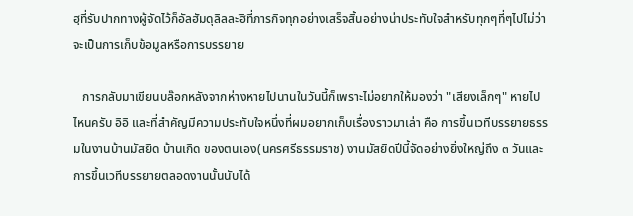ฮฺที่รับปากทางผู้จัดไว้ก็อัลฮัมดุลิลละฮิที่ภารกิจทุกอย่างเสร็จสิ้นอย่างน่าประทับใจสำหรับทุกๆที่ๆไปไม่ว่าจะเป็นการเก็บข้อมูลหรือการบรรยาย

   การกลับมาเขียนบล๊อกหลังจากห่างหายไปนานในวันนี้ก็เพราะไม่อยากให้มองว่า "เสียงเล็กๆ" หายไปไหนครับ อิอิ และที่สำคัญมีความประทับใจหนึ่งที่ผมอยากเก็บเรื่องราวมาเล่า คือ การขึ้นเวทีบรรยายธรรมในงานบ้านมัสยิด บ้านเกิด ของตนเอง(นครศรีธรรมราช) งานมัสยิดปีนี้จัดอย่างยิ่งใหญ่ถึง ๓ วันและการขึ้นเวทีบรรยายตลอดงานนั้นนับได้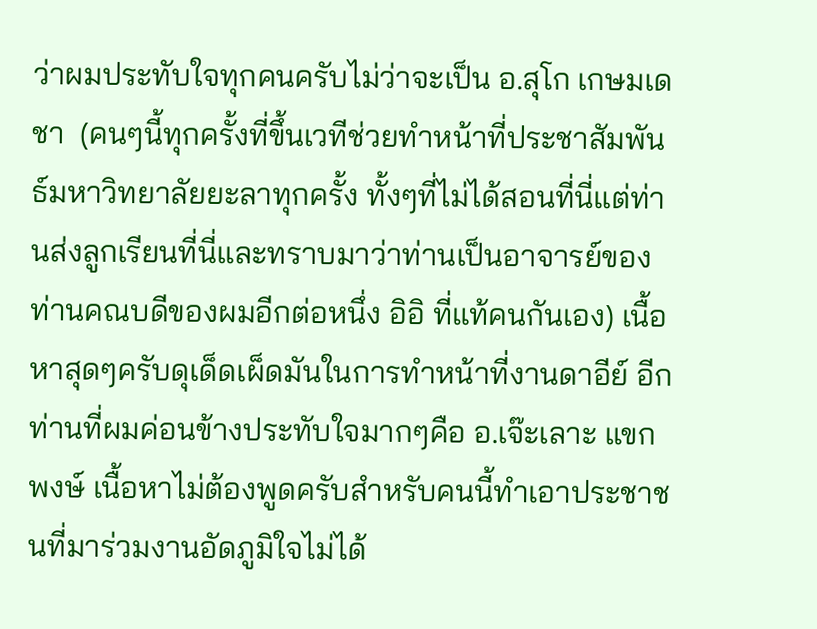ว่าผมประทับใจทุกคนครับไม่ว่าจะเป็น อ.สุโก เกษมเดชา  (คนๆนี้ทุกครั้งที่ขึ้นเวทีช่วยทำหน้าที่ประชาสัมพันธ์มหาวิทยาลัยยะลาทุกครั้ง ทั้งๆที่ไม่ได้สอนที่นี่แต่ท่านส่งลูกเรียนที่นี่และทราบมาว่าท่านเป็นอาจารย์ของท่านคณบดีของผมอีกต่อหนึ่ง อิอิ ที่แท้คนกันเอง) เนื้อหาสุดๆครับดุเด็ดเผ็ดมันในการทำหน้าที่งานดาอีย์ อีกท่านที่ผมค่อนข้างประทับใจมากๆคือ อ.เจ๊ะเลาะ แขกพงษ์ เนื้อหาไม่ต้องพูดครับสำหรับคนนี้ทำเอาประชาชนที่มาร่วมงานอัดภูมิใจไม่ได้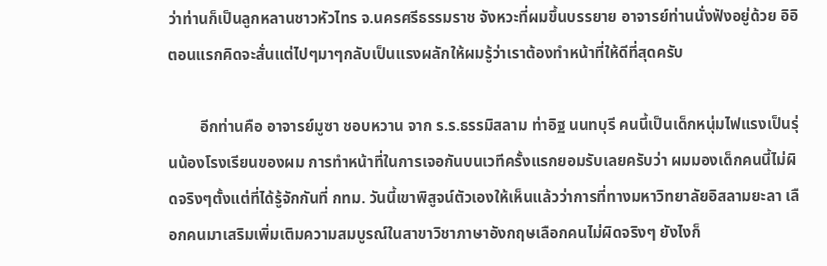ว่าท่านก็เป็นลูกหลานชาวหัวไทร จ.นครศรีธรรมราช จังหวะที่ผมขึ้นบรรยาย อาจารย์ท่านนั่งฟังอยู่ด้วย อิอิ ตอนแรกคิดจะสั่นแต่ไปๆมาๆกลับเป็นแรงผลักให้ผมรู้ว่าเราต้องทำหน้าที่ให้ดีที่สุดครับ

        อีกท่านคือ อาจารย์มูซา ชอบหวาน จาก ร.ร.ธรรมิสลาม ท่าอิฐ นนทบุรี คนนี้เป็นเด็กหนุ่มไฟแรงเป็นรุ่นน้องโรงเรียนของผม การทำหน้าที่ในการเจอกันบนเวทีครั้งแรกยอมรับเลยครับว่า ผมมองเด็กคนนี้ไม่ผิดจริงๆตั้งแต่ที่ได้รู้จักกันที่ กทม. วันนี้เขาพิสูจน์ตัวเองให้เห็นแล้วว่าการที่ทางมหาวิทยาลัยอิสลามยะลา เลือกคนมาเสริมเพิ่มเติมความสมบูรณ์ในสาขาวิชาภาษาอังกฤษเลือกคนไม่ผิดจริงๆ ยังไงก็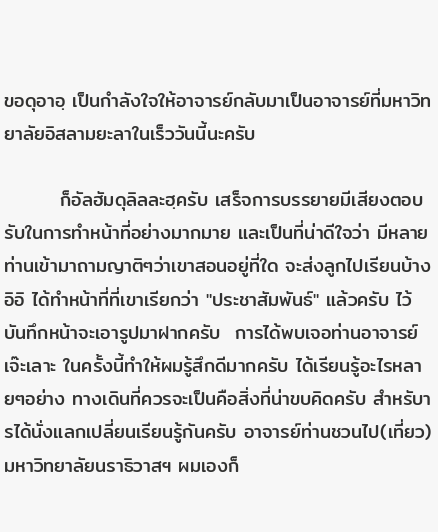ขอดุอาอฺ เป็นกำลังใจให้อาจารย์กลับมาเป็นอาจารย์ที่มหาวิทยาลัยอิสลามยะลาในเร็ววันนี้นะครับ

        ก็อัลฮัมดุลิลละฮฺครับ เสร็จการบรรยายมีเสียงตอบรับในการทำหน้าที่อย่างมากมาย และเป็นที่น่าดีใจว่า มีหลายท่านเข้ามาถามญาติๆว่าเขาสอนอยู่ที่ใด จะส่งลูกไปเรียนบ้าง อิอิ ได้ทำหน้าที่ที่เขาเรียกว่า "ประชาสัมพันธ์" แล้วครับ ไว้บันทึกหน้าจะเอารูปมาฝากครับ  การได้พบเจอท่านอาจารย์เจ๊ะเลาะ ในครั้งนี้ทำให้ผมรู้สึกดีมากครับ ได้เรียนรู้อะไรหลายๆอย่าง ทางเดินที่ควรจะเป็นคือสิ่งที่น่าขบคิดครับ สำหรับารได้นั่งแลกเปลี่ยนเรียนรู้กันครับ อาจารย์ท่านชวนไป(เที่ยว) มหาวิทยาลัยนราธิวาสฯ ผมเองก็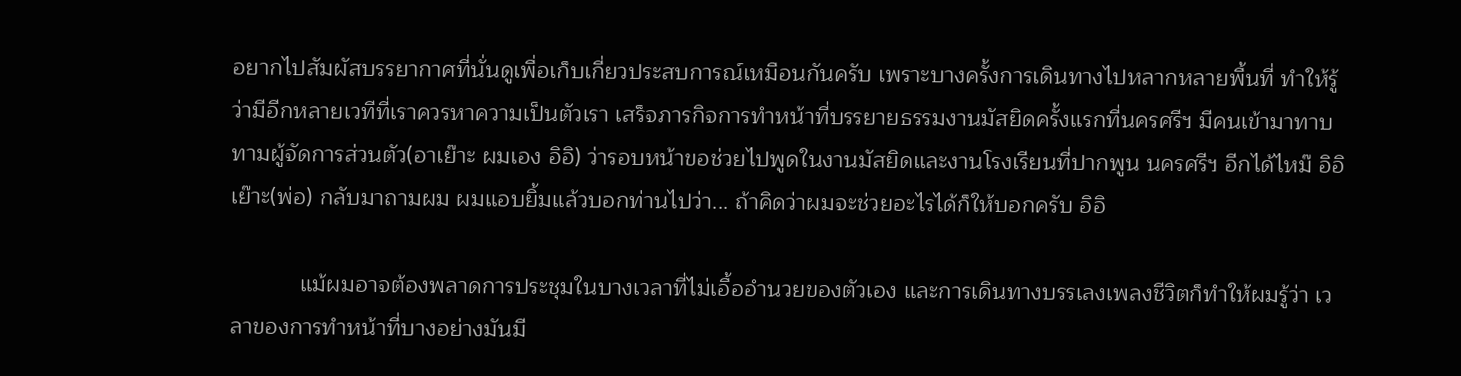อยากไปสัมผัสบรรยากาศที่นั่นดูเพื่อเก็บเกี่ยวประสบการณ์เหมือนกันครับ เพราะบางครั้งการเดินทางไปหลากหลายพื้นที่ ทำให้รู้ว่ามีอีกหลายเวทีที่เราควรหาความเป็นตัวเรา เสร็จภารกิจการทำหน้าที่บรรยายธรรมงานมัสยิดครั้งแรกที่นครศรีฯ มีคนเข้ามาทาบทามผู้จัดการส่วนตัว(อาเย๊าะ ผมเอง อิอิ) ว่ารอบหน้าขอช่วยไปพูดในงานมัสยิดและงานโรงเรียนที่ปากพูน นครศรีฯ อีกได้ไหม๊ อิอิ เย๊าะ(พ่อ) กลับมาถามผม ผมแอบยิ้มแล้วบอกท่านไปว่า... ถ้าคิดว่าผมจะช่วยอะไรได้ก็ให้บอกครับ อิอิ

           แม้ผมอาจต้องพลาดการประชุมในบางเวลาที่ไม่เอื้ออำนวยของตัวเอง และการเดินทางบรรเลงเพลงชีวิตก็ทำให้ผมรู้ว่า เวลาของการทำหน้าที่บางอย่างมันมี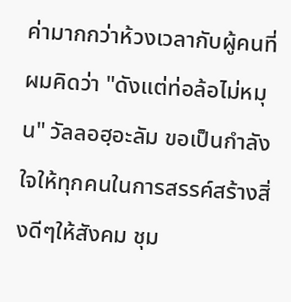ค่ามากกว่าห้วงเวลากับผู้คนที่ผมคิดว่า "ดังแต่ท่อล้อไม่หมุน" วัลลอฮฺอะลัม ขอเป็นกำลังใจให้ทุกคนในการสรรค์สร้างสิ่งดีๆให้สังคม ชุม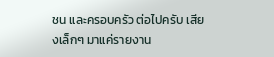ชน และครอบครัว ต่อไปครับ เสียงเล็กๆ มาแค่รายงาน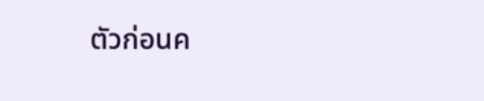ตัวก่อนค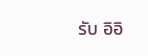รับ อิอิ